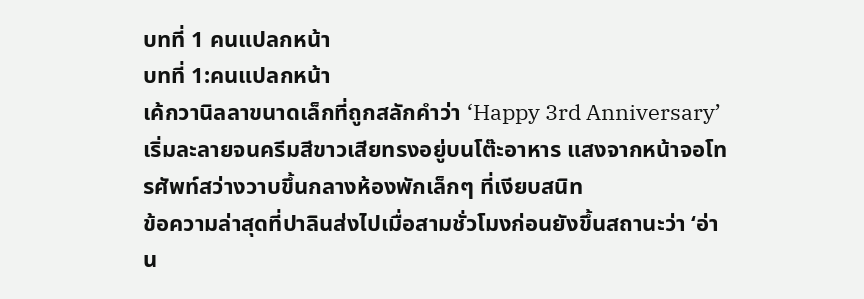บทที่ 1 คนแปลกหน้า
บทที่ 1:คนแปลกหน้า
เค้กวานิลลาขนาดเล็กที่ถูกสลักคำว่า ‘Happy 3rd Anniversary’ เริ่มละลายจนครีมสีขาวเสียทรงอยู่บนโต๊ะอาหาร แสงจากหน้าจอโทรศัพท์สว่างวาบขึ้นกลางห้องพักเล็กๆ ที่เงียบสนิท
ข้อความล่าสุดที่ปาลินส่งไปเมื่อสามชั่วโมงก่อนยังขึ้นสถานะว่า ‘อ่าน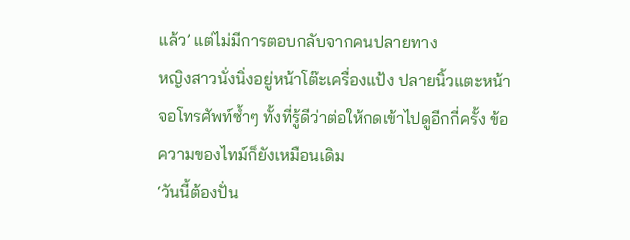แล้ว’ แต่ไม่มีการตอบกลับจากคนปลายทาง
หญิงสาวนั่งนิ่งอยู่หน้าโต๊ะเครื่องแป้ง ปลายนิ้วแตะหน้าจอโทรศัพท์ซ้ำๆ ทั้งที่รู้ดีว่าต่อให้กดเข้าไปดูอีกกี่ครั้ง ข้อความของไทม์ก็ยังเหมือนเดิม
‘วันนี้ต้องปั่น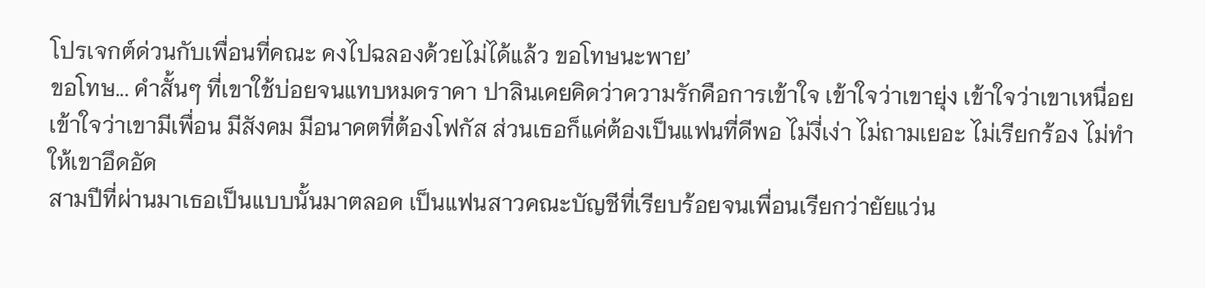โปรเจกต์ด่วนกับเพื่อนที่คณะ คงไปฉลองด้วยไม่ได้แล้ว ขอโทษนะพาย’
ขอโทษ... คำสั้นๆ ที่เขาใช้บ่อยจนแทบหมดราคา ปาลินเคยคิดว่าความรักคือการเข้าใจ เข้าใจว่าเขายุ่ง เข้าใจว่าเขาเหนื่อย เข้าใจว่าเขามีเพื่อน มีสังคม มีอนาคตที่ต้องโฟกัส ส่วนเธอก็แค่ต้องเป็นแฟนที่ดีพอ ไม่งี่เง่า ไม่ถามเยอะ ไม่เรียกร้อง ไม่ทำให้เขาอึดอัด
สามปีที่ผ่านมาเธอเป็นแบบนั้นมาตลอด เป็นแฟนสาวคณะบัญชีที่เรียบร้อยจนเพื่อนเรียกว่ายัยแว่น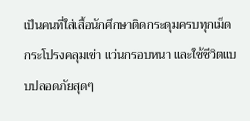เป็นคนที่ใส่เสื้อนักศึกษาติดกระดุมครบทุกเม็ด กระโปรงคลุมเข่า แว่นกรอบหนา และใช้ชีวิตแบบปลอดภัยสุดๆ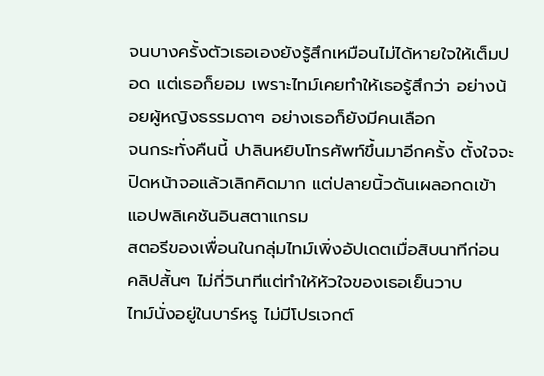จนบางครั้งตัวเธอเองยังรู้สึกเหมือนไม่ได้หายใจให้เต็มปอด แต่เธอก็ยอม เพราะไทม์เคยทำให้เธอรู้สึกว่า อย่างน้อยผู้หญิงธรรมดาๆ อย่างเธอก็ยังมีคนเลือก
จนกระทั่งคืนนี้ ปาลินหยิบโทรศัพท์ขึ้นมาอีกครั้ง ตั้งใจจะปิดหน้าจอแล้วเลิกคิดมาก แต่ปลายนิ้วดันเผลอกดเข้าแอปพลิเคชันอินสตาแกรม
สตอรีของเพื่อนในกลุ่มไทม์เพิ่งอัปเดตเมื่อสิบนาทีก่อน คลิปสั้นๆ ไม่กี่วินาทีแต่ทำให้หัวใจของเธอเย็นวาบ
ไทม์นั่งอยู่ในบาร์หรู ไม่มีโปรเจกต์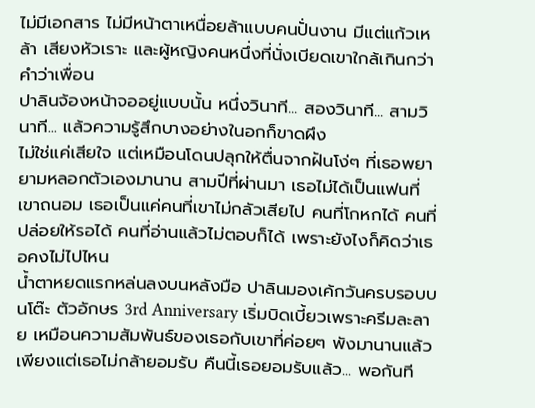ไม่มีเอกสาร ไม่มีหน้าตาเหนื่อยล้าแบบคนปั่นงาน มีแต่แก้วเหล้า เสียงหัวเราะ และผู้หญิงคนหนึ่งที่นั่งเบียดเขาใกล้เกินกว่าคำว่าเพื่อน
ปาลินจ้องหน้าจออยู่แบบนั้น หนึ่งวินาที... สองวินาที... สามวินาที... แล้วความรู้สึกบางอย่างในอกก็ขาดผึง
ไม่ใช่แค่เสียใจ แต่เหมือนโดนปลุกให้ตื่นจากฝันโง่ๆ ที่เธอพยายามหลอกตัวเองมานาน สามปีที่ผ่านมา เธอไม่ได้เป็นแฟนที่เขาถนอม เธอเป็นแค่คนที่เขาไม่กลัวเสียไป คนที่โกหกได้ คนที่ปล่อยให้รอได้ คนที่อ่านแล้วไม่ตอบก็ได้ เพราะยังไงก็คิดว่าเธอคงไม่ไปไหน
น้ำตาหยดแรกหล่นลงบนหลังมือ ปาลินมองเค้กวันครบรอบบนโต๊ะ ตัวอักษร 3rd Anniversary เริ่มบิดเบี้ยวเพราะครีมละลาย เหมือนความสัมพันธ์ของเธอกับเขาที่ค่อยๆ พังมานานแล้ว เพียงแต่เธอไม่กล้ายอมรับ คืนนี้เธอยอมรับแล้ว... พอกันที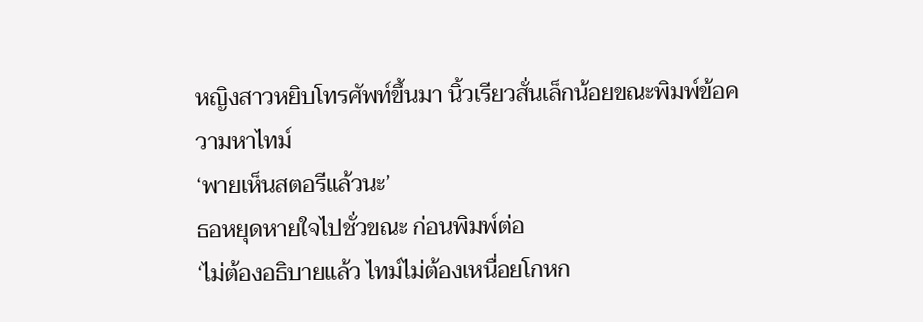หญิงสาวหยิบโทรศัพท์ขึ้นมา นิ้วเรียวสั่นเล็กน้อยขณะพิมพ์ข้อความหาไทม์
‘พายเห็นสตอรีแล้วนะ’
ธอหยุดหายใจไปชั่วขณะ ก่อนพิมพ์ต่อ
‘ไม่ต้องอธิบายแล้ว ไทม์ไม่ต้องเหนื่อยโกหก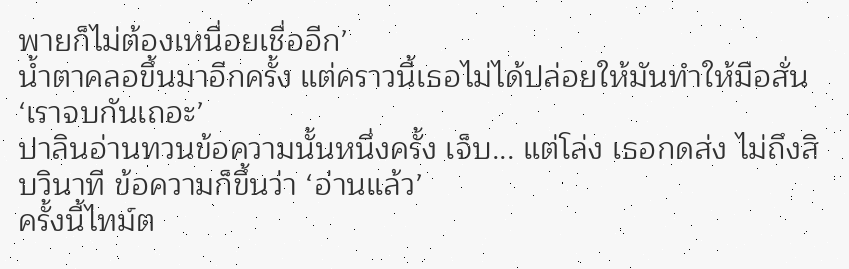พายก็ไม่ต้องเหนื่อยเชื่ออีก’
น้ำตาคลอขึ้นมาอีกครั้ง แต่คราวนี้เธอไม่ได้ปล่อยให้มันทำให้มือสั่น
‘เราจบกันเถอะ’
ปาลินอ่านทวนข้อความนั้นหนึ่งครั้ง เจ็บ... แต่โล่ง เธอกดส่ง ไม่ถึงสิบวินาที ข้อความก็ขึ้นว่า ‘อ่านแล้ว’
ครั้งนี้ไทม์ต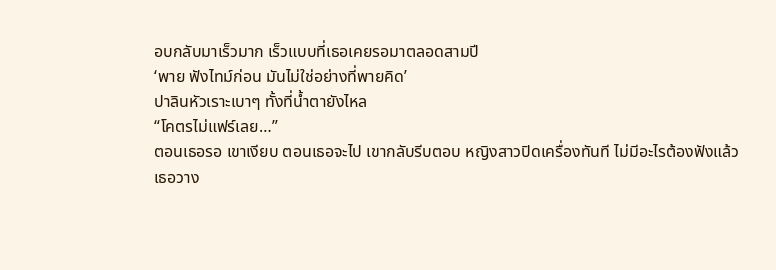อบกลับมาเร็วมาก เร็วแบบที่เธอเคยรอมาตลอดสามปี
‘พาย ฟังไทม์ก่อน มันไม่ใช่อย่างที่พายคิด’
ปาลินหัวเราะเบาๆ ทั้งที่น้ำตายังไหล
“โคตรไม่แฟร์เลย…”
ตอนเธอรอ เขาเงียบ ตอนเธอจะไป เขากลับรีบตอบ หญิงสาวปิดเครื่องทันที ไม่มีอะไรต้องฟังแล้ว
เธอวาง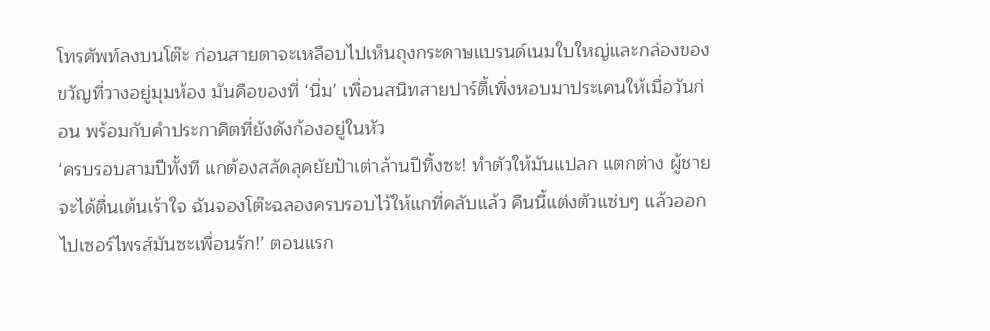โทรศัพท์ลงบนโต๊ะ ก่อนสายตาจะเหลือบไปเห็นถุงกระดาษแบรนด์เนมใบใหญ่และกล่องของขวัญที่วางอยู่มุมห้อง มันคือของที่ ‘นิ่ม’ เพื่อนสนิทสายปาร์ตี้เพิ่งหอบมาประเคนให้เมื่อวันก่อน พร้อมกับคำประกาศิตที่ยังดังก้องอยู่ในหัว
‘ครบรอบสามปีทั้งที แกต้องสลัดลุคยัยป้าเต่าล้านปีทิ้งซะ! ทำตัวให้มันแปลก แตกต่าง ผู้ชายจะได้ตื่นเต้นเร้าใจ ฉันจองโต๊ะฉลองครบรอบไว้ให้แกที่คลับแล้ว คืนนี้แต่งตัวแซ่บๆ แล้วออกไปเซอร์ไพรส์มันซะเพื่อนรัก!’ ตอนแรก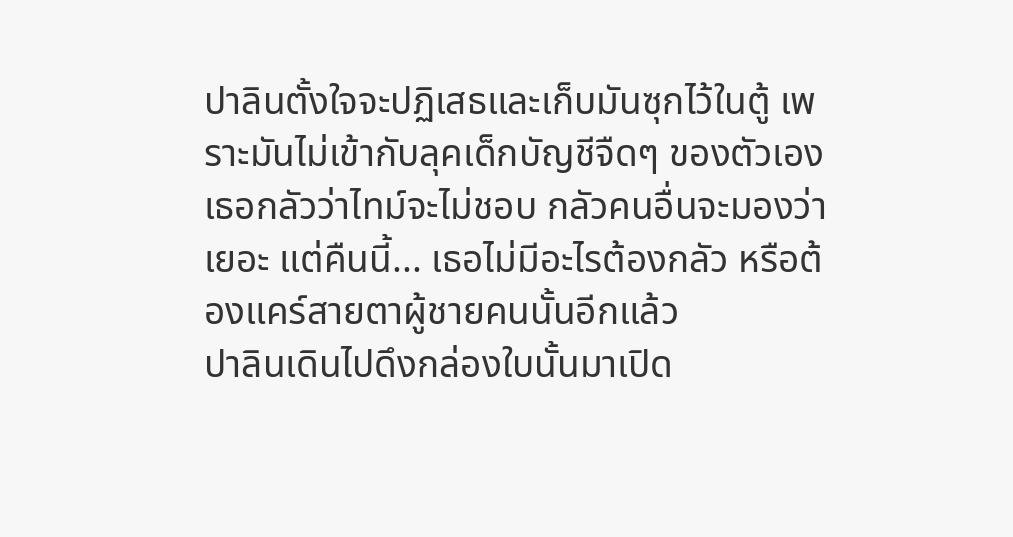ปาลินตั้งใจจะปฏิเสธและเก็บมันซุกไว้ในตู้ เพราะมันไม่เข้ากับลุคเด็กบัญชีจืดๆ ของตัวเอง
เธอกลัวว่าไทม์จะไม่ชอบ กลัวคนอื่นจะมองว่าเยอะ แต่คืนนี้... เธอไม่มีอะไรต้องกลัว หรือต้องแคร์สายตาผู้ชายคนนั้นอีกแล้ว
ปาลินเดินไปดึงกล่องใบนั้นมาเปิด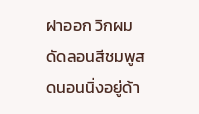ฝาออก วิกผมดัดลอนสีชมพูสดนอนนิ่งอยู่ด้า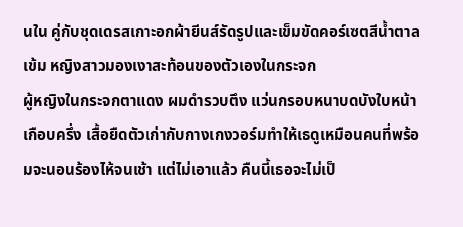นใน คู่กับชุดเดรสเกาะอกผ้ายีนส์รัดรูปและเข็มขัดคอร์เซตสีน้ำตาลเข้ม หญิงสาวมองเงาสะท้อนของตัวเองในกระจก
ผู้หญิงในกระจกตาแดง ผมดำรวบตึง แว่นกรอบหนาบดบังใบหน้าเกือบครึ่ง เสื้อยืดตัวเก่ากับกางเกงวอร์มทำให้เธดูเหมือนคนที่พร้อมจะนอนร้องไห้จนเช้า แต่ไม่เอาแล้ว คืนนี้เธอจะไม่เป็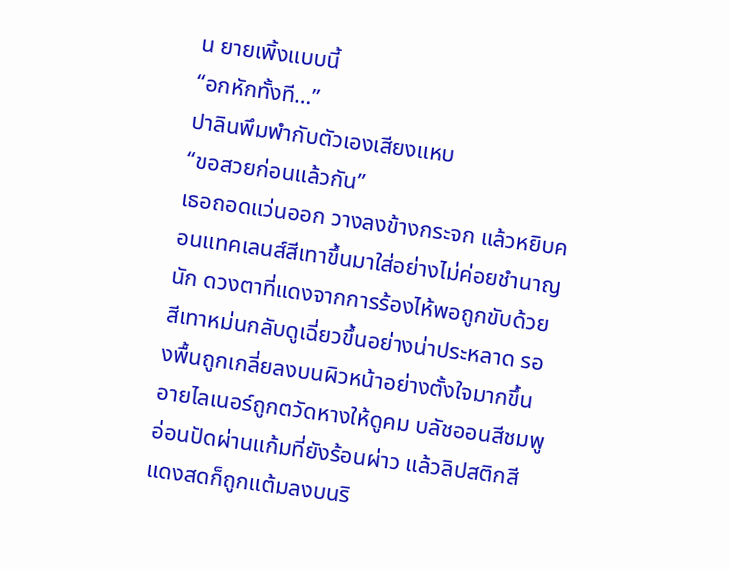น ยายเพิ้งแบบนี้
“อกหักทั้งที…”
ปาลินพึมพำกับตัวเองเสียงแหบ
“ขอสวยก่อนแล้วกัน”
เธอถอดแว่นออก วางลงข้างกระจก แล้วหยิบคอนแทคเลนส์สีเทาขึ้นมาใส่อย่างไม่ค่อยชำนาญนัก ดวงตาที่แดงจากการร้องไห้พอถูกขับด้วยสีเทาหม่นกลับดูเฉี่ยวขึ้นอย่างน่าประหลาด รองพื้นถูกเกลี่ยลงบนผิวหน้าอย่างตั้งใจมากขึ้น อายไลเนอร์ถูกตวัดหางให้ดูคม บลัชออนสีชมพูอ่อนปัดผ่านแก้มที่ยังร้อนผ่าว แล้วลิปสติกสีแดงสดก็ถูกแต้มลงบนริ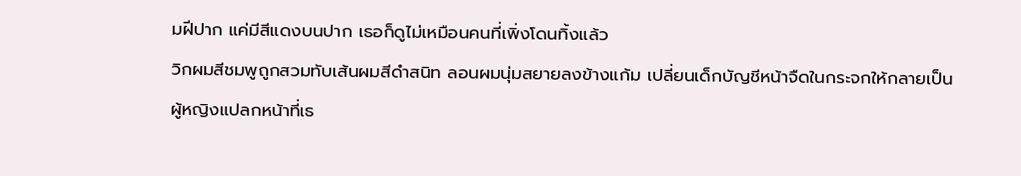มฝีปาก แค่มีสีแดงบนปาก เธอก็ดูไม่เหมือนคนที่เพิ่งโดนทิ้งแล้ว
วิกผมสีชมพูถูกสวมทับเส้นผมสีดำสนิท ลอนผมนุ่มสยายลงข้างแก้ม เปลี่ยนเด็กบัญชีหน้าจืดในกระจกให้กลายเป็นผู้หญิงแปลกหน้าที่เธ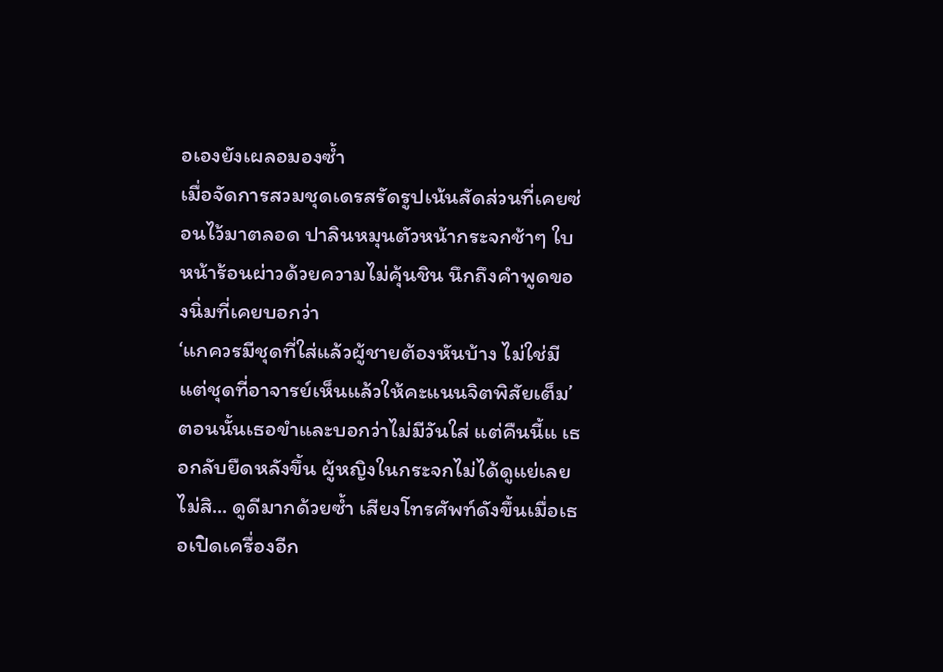อเองยังเผลอมองซ้ำ
เมื่อจัดการสวมชุดเดรสรัดรูปเน้นสัดส่วนที่เคยซ่อนไว้มาตลอด ปาลินหมุนตัวหน้ากระจกช้าๆ ใบหน้าร้อนผ่าวด้วยความไม่คุ้นชิน นึกถึงคำพูดของนิ่มที่เคยบอกว่า
‘แกควรมีชุดที่ใส่แล้วผู้ชายต้องหันบ้าง ไม่ใช่มีแต่ชุดที่อาจารย์เห็นแล้วให้คะแนนจิตพิสัยเต็ม’
ตอนนั้นเธอขำและบอกว่าไม่มีวันใส่ แต่คืนนี้แ เธอกลับยืดหลังขึ้น ผู้หญิงในกระจกไม่ได้ดูแย่เลย ไม่สิ... ดูดีมากด้วยซ้ำ เสียงโทรศัพท์ดังขึ้นเมื่อเธอเปิดเครื่องอีก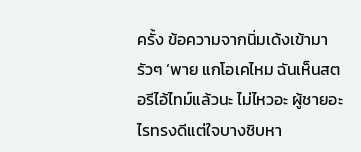ครั้ง ข้อความจากนิ่มเด้งเข้ามารัวๆ ‘พาย แกโอเคไหม ฉันเห็นสตอรีไอ้ไทม์แล้วนะ ไม่ไหวอะ ผู้ชายอะไรทรงดีแต่ใจบางชิบหา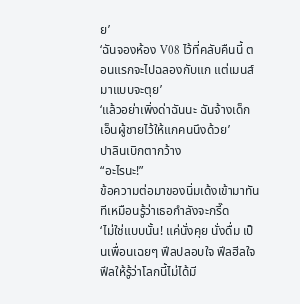ย’
‘ฉันจองห้อง V08 ไว้ที่คลับคืนนี้ ตอนแรกจะไปฉลองกับแก แต่เมนส์มาแบบจะตุย’
‘แล้วอย่าเพิ่งด่าฉันนะ ฉันจ้างเด็กเอ็นผู้ชายไว้ให้แกคนนึงด้วย’
ปาลินเบิกตากว้าง
“อะไรนะ!”
ข้อความต่อมาของนิ่มเด้งเข้ามาทันทีเหมือนรู้ว่าเธอกำลังจะกรี๊ด
‘ไม่ใช่แบบนั้น! แค่นั่งคุย นั่งดื่ม เป็นเพื่อนเฉยๆ ฟีลปลอบใจ ฟีลฮีลใจ ฟีลให้รู้ว่าโลกนี้ไม่ได้มี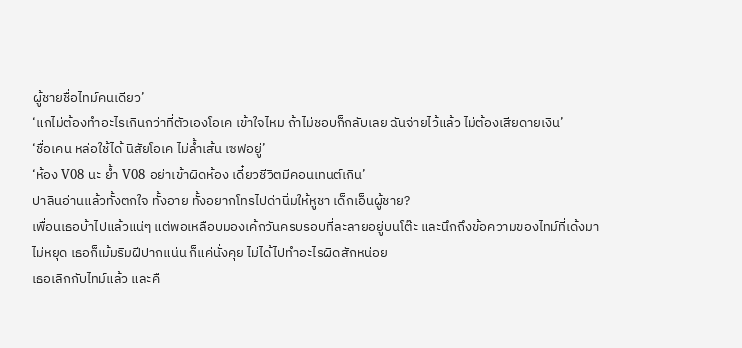ผู้ชายชื่อไทม์คนเดียว’
‘แกไม่ต้องทำอะไรเกินกว่าที่ตัวเองโอเค เข้าใจไหม ถ้าไม่ชอบก็กลับเลย ฉันจ่ายไว้แล้ว ไม่ต้องเสียดายเงิน’
‘ชื่อเคน หล่อใช้ได้ นิสัยโอเค ไม่ล้ำเส้น เซฟอยู่’
‘ห้อง V08 นะ ย้ำ V08 อย่าเข้าผิดห้อง เดี๋ยวชีวิตมีคอนเทนต์เกิน’
ปาลินอ่านแล้วทั้งตกใจ ทั้งอาย ทั้งอยากโทรไปด่านิ่มให้หูชา เด็กเอ็นผู้ชาย?
เพื่อนเธอบ้าไปแล้วแน่ๆ แต่พอเหลือบมองเค้กวันครบรอบที่ละลายอยู่บนโต๊ะ และนึกถึงข้อความของไทม์ที่เด้งมาไม่หยุด เธอก็เม้มริมฝีปากแน่น ก็แค่นั่งคุย ไม่ได้ไปทำอะไรผิดสักหน่อย
เธอเลิกกับไทม์แล้ว และคื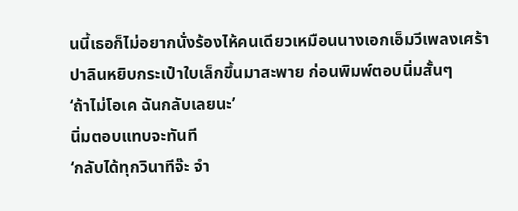นนี้เธอก็ไม่อยากนั่งร้องไห้คนเดียวเหมือนนางเอกเอ็มวีเพลงเศร้า
ปาลินหยิบกระเป๋าใบเล็กขึ้นมาสะพาย ก่อนพิมพ์ตอบนิ่มสั้นๆ
‘ถ้าไม่โอเค ฉันกลับเลยนะ’
นิ่มตอบแทบจะทันที
‘กลับได้ทุกวินาทีจ๊ะ จำ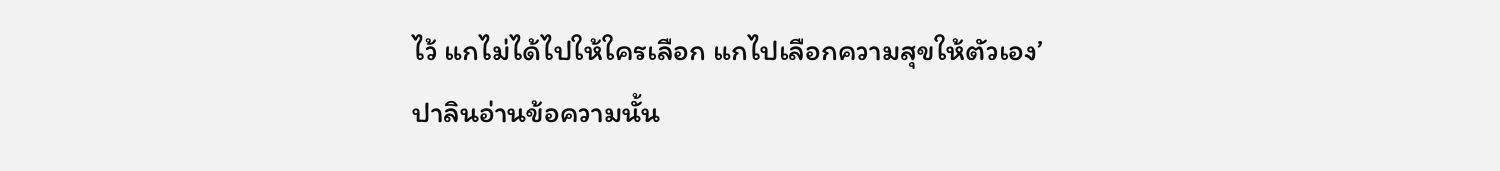ไว้ แกไม่ได้ไปให้ใครเลือก แกไปเลือกความสุขให้ตัวเอง’
ปาลินอ่านข้อความนั้น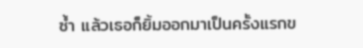ซ้ำ แล้วเธอก็ยิ้มออกมาเป็นครั้งแรกข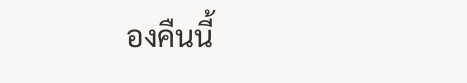องคืนนี้